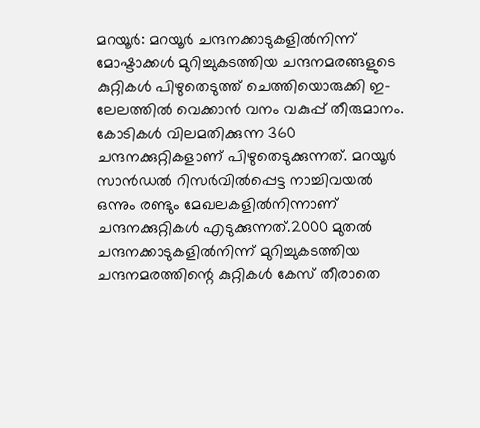മറയൂർ: മറയൂർ ചന്ദനക്കാടുകളിൽനിന്ന് മോഷ്ടാക്കൾ മുറിച്ചുകടത്തിയ ചന്ദനമരങ്ങളുടെ കുറ്റികൾ പിഴുതെടുത്ത് ചെത്തിയൊരുക്കി ഇ-ലേലത്തിൽ വെക്കാൻ വനം വകുപ്പ് തീരുമാനം. കോടികൾ വിലമതിക്കുന്ന 360 ചന്ദനക്കുറ്റികളാണ് പിഴുതെടുക്കുന്നത്. മറയൂർ സാൻഡൽ റിസർവിൽപ്പെട്ട നാച്ചിവയൽ ഒന്നും രണ്ടും മേഖലകളിൽനിന്നാണ് ചന്ദനക്കുറ്റികൾ എടുക്കുന്നത്.2000 മുതൽ ചന്ദനക്കാടുകളിൽനിന്ന് മുറിച്ചുകടത്തിയ ചന്ദനമരത്തിന്റെ കുറ്റികൾ കേസ് തീരാതെ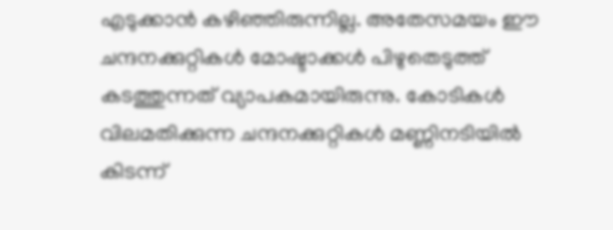എടുക്കാൻ കഴിഞ്ഞിരുന്നില്ല. അതേസമയം ഈ ചന്ദനക്കുറ്റികൾ മോഷ്ടാക്കൾ പിഴുതെടുത്ത് കടത്തുന്നത് വ്യാപകമായിരുന്നു. കോടികൾ വിലമതിക്കുന്ന ചന്ദനക്കുറ്റികൾ മണ്ണിനടിയിൽ കിടന്ന്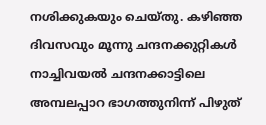നശിക്കുകയും ചെയ്തു. കഴിഞ്ഞ ദിവസവും മൂന്നു ചന്ദനക്കുറ്റികൾ നാച്ചിവയൽ ചന്ദനക്കാട്ടിലെ അമ്പലപ്പാറ ഭാഗത്തുനിന്ന് പിഴുത്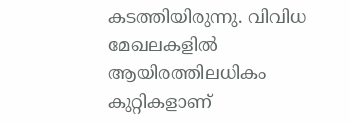കടത്തിയിരുന്നു. വിവിധ മേഖലകളിൽ ആയിരത്തിലധികം കുറ്റികളാണ്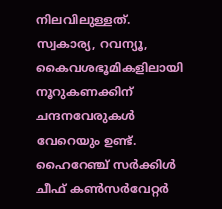നിലവിലുള്ളത്. സ്വകാര്യ, റവന്യൂ, കൈവശഭൂമികളിലായി നൂറുകണക്കിന് ചന്ദനവേരുകൾ വേറെയും ഉണ്ട്. ഹൈറേഞ്ച് സർക്കിൾ ചീഫ് കൺസർവേറ്റർ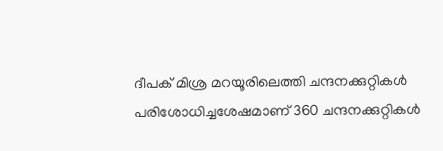ദീപക് മിശ്ര മറയൂരിലെത്തി ചന്ദനക്കുറ്റികൾ പരിശോധിച്ചശേഷമാണ് 360 ചന്ദനക്കുറ്റികൾ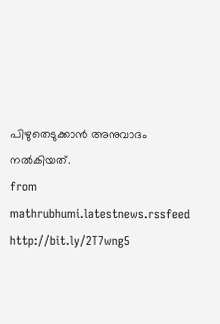പിഴുതെടുക്കാൻ അനുവാദം നൽകിയത്.
from mathrubhumi.latestnews.rssfeed http://bit.ly/2T7wng5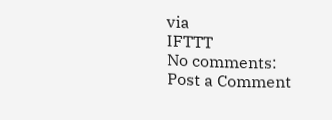via
IFTTT
No comments:
Post a Comment